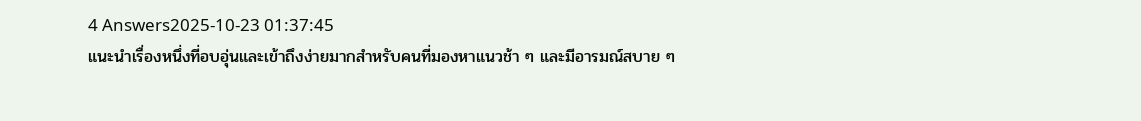4 Answers2025-10-23 01:37:45
แนะนำเรื่องหนึ่งที่อบอุ่นและเข้าถึงง่ายมากสำหรับคนที่มองหาแนวช้า ๆ และมีอารมณ์สบาย ๆ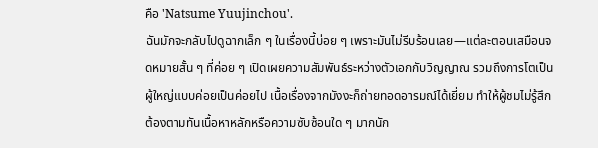คือ 'Natsume Yuujinchou'.
ฉันมักจะกลับไปดูฉากเล็ก ๆ ในเรื่องนี้บ่อย ๆ เพราะมันไม่รีบร้อนเลย—แต่ละตอนเสมือนจดหมายสั้น ๆ ที่ค่อย ๆ เปิดเผยความสัมพันธ์ระหว่างตัวเอกกับวิญญาณ รวมถึงการโตเป็นผู้ใหญ่แบบค่อยเป็นค่อยไป เนื้อเรื่องจากมังงะก็ถ่ายทอดอารมณ์ได้เยี่ยม ทำให้ผู้ชมไม่รู้สึกต้องตามทันเนื้อหาหลักหรือความซับซ้อนใด ๆ มากนัก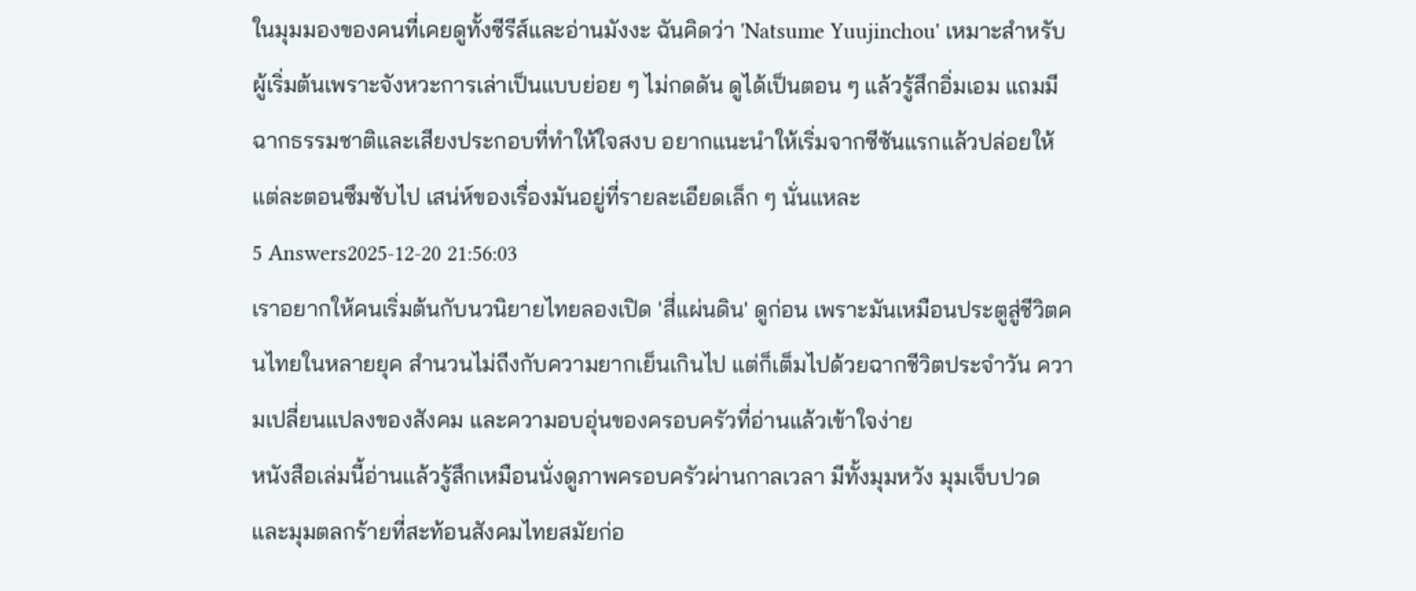ในมุมมองของคนที่เคยดูทั้งซีรีส์และอ่านมังงะ ฉันคิดว่า 'Natsume Yuujinchou' เหมาะสำหรับผู้เริ่มต้นเพราะจังหวะการเล่าเป็นแบบย่อย ๆ ไม่กดดัน ดูได้เป็นตอน ๆ แล้วรู้สึกอิ่มเอม แถมมีฉากธรรมชาติและเสียงประกอบที่ทำให้ใจสงบ อยากแนะนำให้เริ่มจากซีซันแรกแล้วปล่อยให้แต่ละตอนซึมซับไป เสน่ห์ของเรื่องมันอยู่ที่รายละเอียดเล็ก ๆ นั่นแหละ
5 Answers2025-12-20 21:56:03
เราอยากให้คนเริ่มต้นกับนวนิยายไทยลองเปิด 'สี่แผ่นดิน' ดูก่อน เพราะมันเหมือนประตูสู่ชีวิตคนไทยในหลายยุค สำนวนไม่ถีงกับความยากเย็นเกินไป แต่ก็เต็มไปด้วยฉากชีวิตประจำวัน ความเปลี่ยนแปลงของสังคม และความอบอุ่นของครอบครัวที่อ่านแล้วเข้าใจง่าย
หนังสือเล่มนี้อ่านแล้วรู้สึกเหมือนนั่งดูภาพครอบครัวผ่านกาลเวลา มีทั้งมุมหวัง มุมเจ็บปวด และมุมตลกร้ายที่สะท้อนสังคมไทยสมัยก่อ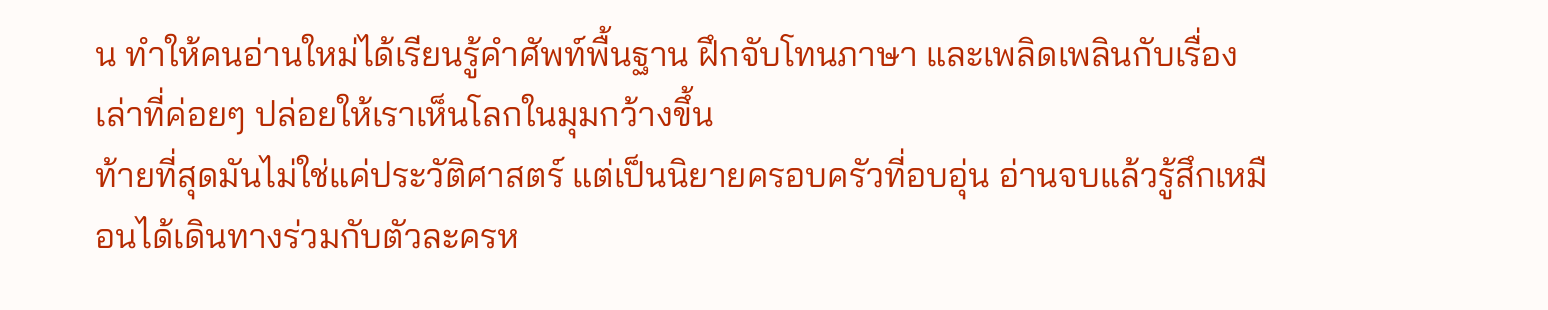น ทำให้คนอ่านใหม่ได้เรียนรู้คำศัพท์พื้นฐาน ฝึกจับโทนภาษา และเพลิดเพลินกับเรื่องเล่าที่ค่อยๆ ปล่อยให้เราเห็นโลกในมุมกว้างขึ้น
ท้ายที่สุดมันไม่ใช่แค่ประวัติศาสตร์ แต่เป็นนิยายครอบครัวที่อบอุ่น อ่านจบแล้วรู้สึกเหมือนได้เดินทางร่วมกับตัวละครห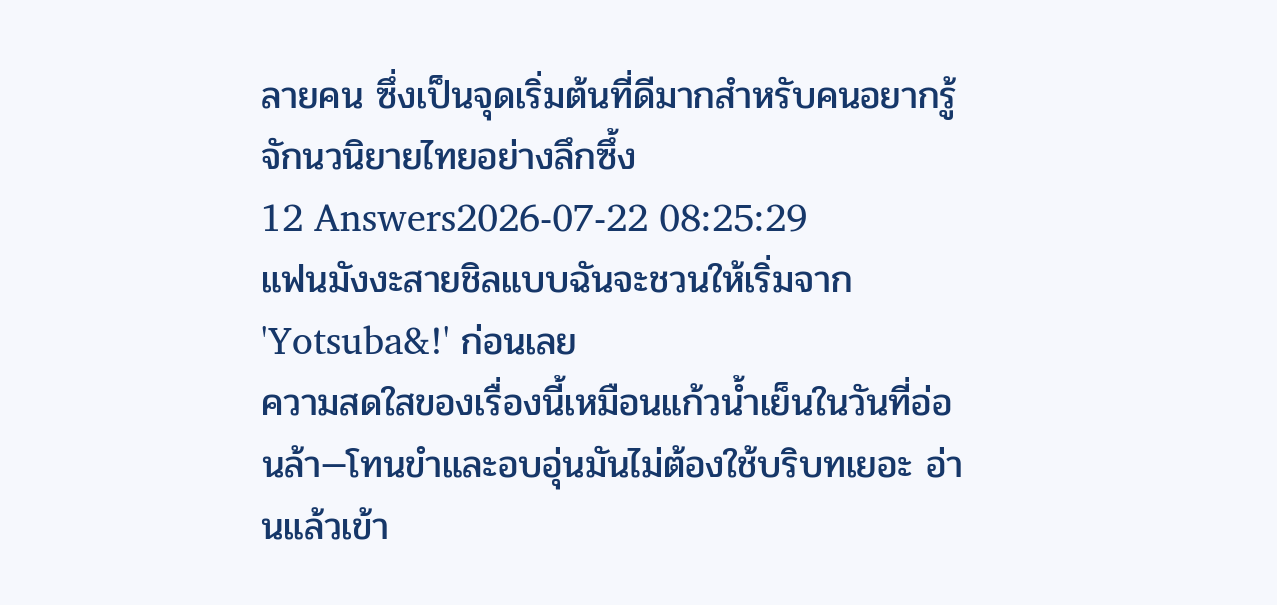ลายคน ซึ่งเป็นจุดเริ่มต้นที่ดีมากสำหรับคนอยากรู้จักนวนิยายไทยอย่างลึกซึ้ง
12 Answers2026-07-22 08:25:29
แฟนมังงะสายชิลแบบฉันจะชวนให้เริ่มจาก 'Yotsuba&!' ก่อนเลย
ความสดใสของเรื่องนี้เหมือนแก้วน้ำเย็นในวันที่อ่อนล้า—โทนขำและอบอุ่นมันไม่ต้องใช้บริบทเยอะ อ่านแล้วเข้า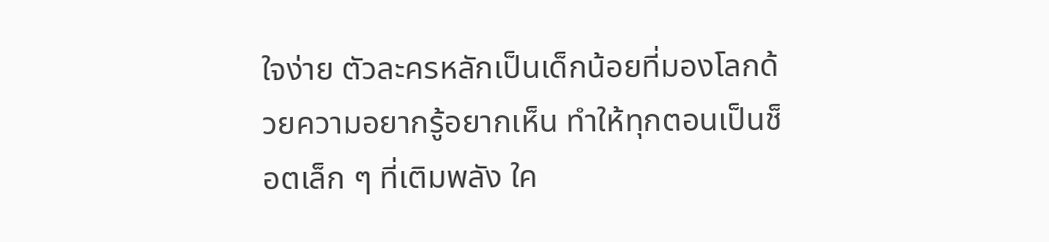ใจง่าย ตัวละครหลักเป็นเด็กน้อยที่มองโลกด้วยความอยากรู้อยากเห็น ทำให้ทุกตอนเป็นช็อตเล็ก ๆ ที่เติมพลัง ใค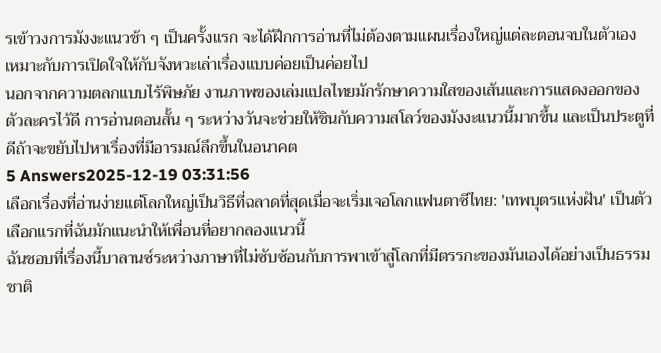รเข้าวงการมังงะแนวช้า ๆ เป็นครั้งแรก จะได้ฝึกการอ่านที่ไม่ต้องตามแผนเรื่องใหญ่แต่ละตอนจบในตัวเอง เหมาะกับการเปิดใจให้กับจังหวะเล่าเรื่องแบบค่อยเป็นค่อยไป
นอกจากความตลกแบบไร้พิษภัย งานภาพของเล่มแปลไทยมักรักษาความใสของเส้นและการแสดงออกของตัวละครไว้ดี การอ่านตอนสั้น ๆ ระหว่างวันจะช่วยให้ชินกับความสโลว์ของมังงะแนวนี้มากขึ้น และเป็นประตูที่ดีถ้าจะขยับไปหาเรื่องที่มีอารมณ์ลึกขึ้นในอนาคต
5 Answers2025-12-19 03:31:56
เลือกเรื่องที่อ่านง่ายแต่โลกใหญ่เป็นวิธีที่ฉลาดที่สุดเมื่อจะเริ่มเจอโลกแฟนตาซีไทย: 'เทพบุตรแห่งฝัน' เป็นตัวเลือกแรกที่ฉันมักแนะนำให้เพื่อนที่อยากลองแนวนี้
ฉันชอบที่เรื่องนี้บาลานซ์ระหว่างภาษาที่ไม่ซับซ้อนกับการพาเข้าสู่โลกที่มีตรรกะของมันเองได้อย่างเป็นธรรมชาติ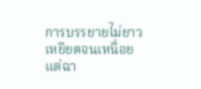การบรรยายไม่ยาวเหยียดจนเหนื่อย แต่ฉา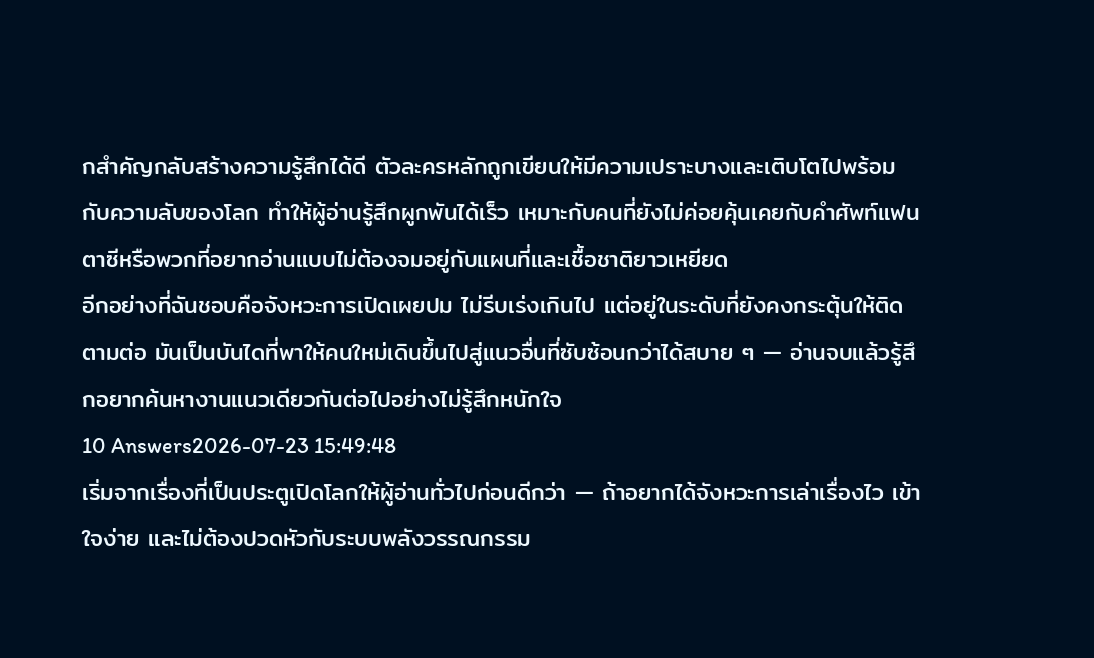กสำคัญกลับสร้างความรู้สึกได้ดี ตัวละครหลักถูกเขียนให้มีความเปราะบางและเติบโตไปพร้อมกับความลับของโลก ทำให้ผู้อ่านรู้สึกผูกพันได้เร็ว เหมาะกับคนที่ยังไม่ค่อยคุ้นเคยกับคำศัพท์แฟนตาซีหรือพวกที่อยากอ่านแบบไม่ต้องจมอยู่กับแผนที่และเชื้อชาติยาวเหยียด
อีกอย่างที่ฉันชอบคือจังหวะการเปิดเผยปม ไม่รีบเร่งเกินไป แต่อยู่ในระดับที่ยังคงกระตุ้นให้ติดตามต่อ มันเป็นบันไดที่พาให้คนใหม่เดินขึ้นไปสู่แนวอื่นที่ซับซ้อนกว่าได้สบาย ๆ — อ่านจบแล้วรู้สึกอยากค้นหางานแนวเดียวกันต่อไปอย่างไม่รู้สึกหนักใจ
10 Answers2026-07-23 15:49:48
เริ่มจากเรื่องที่เป็นประตูเปิดโลกให้ผู้อ่านทั่วไปก่อนดีกว่า — ถ้าอยากได้จังหวะการเล่าเรื่องไว เข้าใจง่าย และไม่ต้องปวดหัวกับระบบพลังวรรณกรรม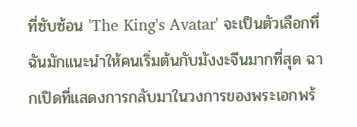ที่ซับซ้อน 'The King's Avatar' จะเป็นตัวเลือกที่ฉันมักแนะนำให้คนเริ่มต้นกับมังงะจีนมากที่สุด ฉากเปิดที่แสดงการกลับมาในวงการของพระเอกพร้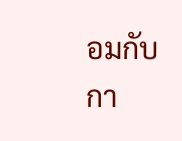อมกับกา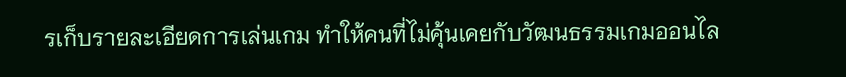รเก็บรายละเอียดการเล่นเกม ทำให้คนที่ไม่คุ้นเคยกับวัฒนธรรมเกมออนไล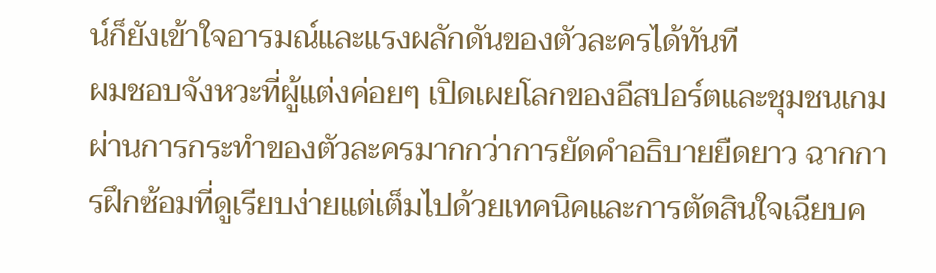น์ก็ยังเข้าใจอารมณ์และแรงผลักดันของตัวละครได้ทันที
ผมชอบจังหวะที่ผู้แต่งค่อยๆ เปิดเผยโลกของอีสปอร์ตและชุมชนเกมผ่านการกระทำของตัวละครมากกว่าการยัดคำอธิบายยืดยาว ฉากการฝึกซ้อมที่ดูเรียบง่ายแต่เต็มไปด้วยเทคนิคและการตัดสินใจเฉียบค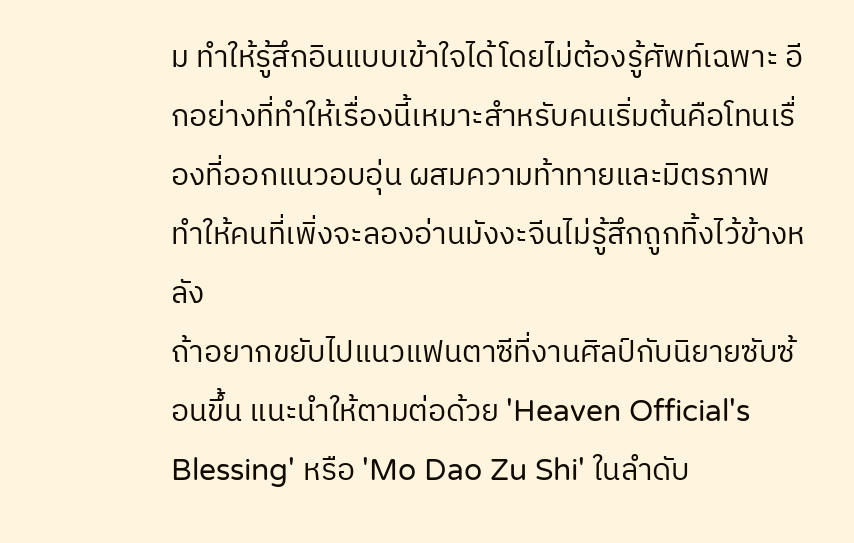ม ทำให้รู้สึกอินแบบเข้าใจได้โดยไม่ต้องรู้ศัพท์เฉพาะ อีกอย่างที่ทำให้เรื่องนี้เหมาะสำหรับคนเริ่มต้นคือโทนเรื่องที่ออกแนวอบอุ่น ผสมความท้าทายและมิตรภาพ ทำให้คนที่เพิ่งจะลองอ่านมังงะจีนไม่รู้สึกถูกทิ้งไว้ข้างหลัง
ถ้าอยากขยับไปแนวแฟนตาซีที่งานศิลป์กับนิยายซับซ้อนขึ้น แนะนำให้ตามต่อด้วย 'Heaven Official's Blessing' หรือ 'Mo Dao Zu Shi' ในลำดับ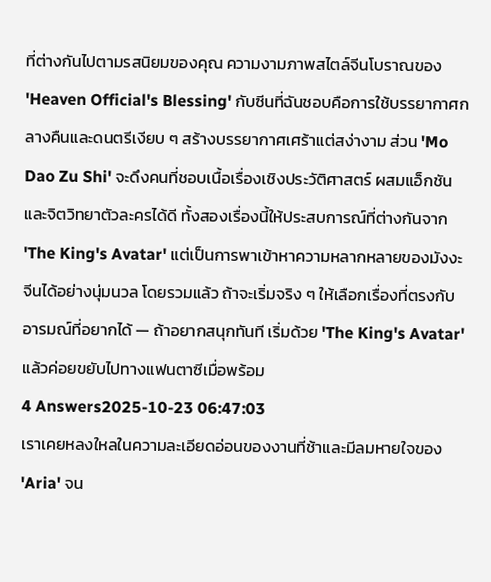ที่ต่างกันไปตามรสนิยมของคุณ ความงามภาพสไตล์จีนโบราณของ 'Heaven Official's Blessing' กับซีนที่ฉันชอบคือการใช้บรรยากาศกลางคืนและดนตรีเงียบ ๆ สร้างบรรยากาศเศร้าแต่สง่างาม ส่วน 'Mo Dao Zu Shi' จะดึงคนที่ชอบเนื้อเรื่องเชิงประวัติศาสตร์ ผสมแอ็กชันและจิตวิทยาตัวละครได้ดี ทั้งสองเรื่องนี้ให้ประสบการณ์ที่ต่างกันจาก 'The King's Avatar' แต่เป็นการพาเข้าหาความหลากหลายของมังงะจีนได้อย่างนุ่มนวล โดยรวมแล้ว ถ้าจะเริ่มจริง ๆ ให้เลือกเรื่องที่ตรงกับอารมณ์ที่อยากได้ — ถ้าอยากสนุกทันที เริ่มด้วย 'The King's Avatar' แล้วค่อยขยับไปทางแฟนตาซีเมื่อพร้อม
4 Answers2025-10-23 06:47:03
เราเคยหลงใหลในความละเอียดอ่อนของงานที่ช้าและมีลมหายใจของ 'Aria' จน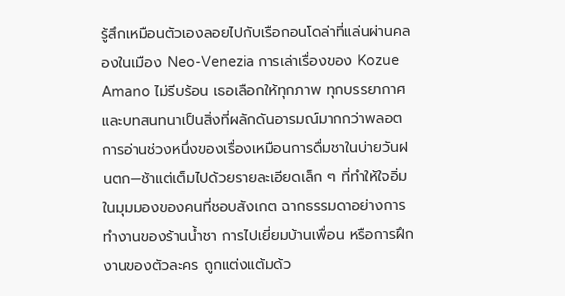รู้สึกเหมือนตัวเองลอยไปกับเรือกอนโดล่าที่แล่นผ่านคลองในเมือง Neo-Venezia การเล่าเรื่องของ Kozue Amano ไม่รีบร้อน เธอเลือกให้ทุกภาพ ทุกบรรยากาศ และบทสนทนาเป็นสิ่งที่ผลักดันอารมณ์มากกว่าพลอต การอ่านช่วงหนึ่งของเรื่องเหมือนการดื่มชาในบ่ายวันฝนตก—ช้าแต่เต็มไปด้วยรายละเอียดเล็ก ๆ ที่ทำให้ใจอิ่ม
ในมุมมองของคนที่ชอบสังเกต ฉากธรรมดาอย่างการทำงานของร้านน้ำชา การไปเยี่ยมบ้านเพื่อน หรือการฝึกงานของตัวละคร ถูกแต่งแต้มด้ว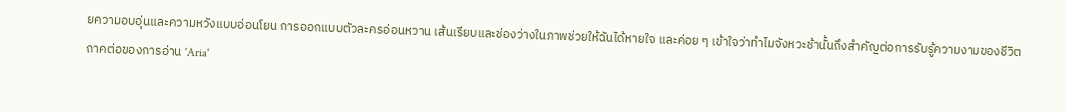ยความอบอุ่นและความหวังแบบอ่อนโยน การออกแบบตัวละครอ่อนหวาน เส้นเรียบและช่องว่างในภาพช่วยให้ฉันได้หายใจ และค่อย ๆ เข้าใจว่าทำไมจังหวะช้านั้นถึงสำคัญต่อการรับรู้ความงามของชีวิต
ถาคต่อของการอ่าน 'Aria'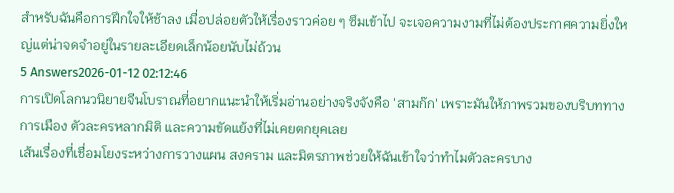สำหรับฉันคือการฝึกใจให้ช้าลง เมื่อปล่อยตัวให้เรื่องราวค่อย ๆ ซึมเข้าไป จะเจอความงามที่ไม่ต้องประกาศความยิ่งใหญ่แต่น่าจดจำอยู่ในรายละเอียดเล็กน้อยนับไม่ถ้วน
5 Answers2026-01-12 02:12:46
การเปิดโลกนวนิยายจีนโบราณที่อยากแนะนำให้เริ่มอ่านอย่างจริงจังคือ 'สามก๊ก' เพราะมันให้ภาพรวมของบริบททางการเมือง ตัวละครหลากมิติ และความขัดแย้งที่ไม่เคยตกยุคเลย
เส้นเรื่องที่เชื่อมโยงระหว่างการวางแผน สงคราม และมิตรภาพช่วยให้ฉันเข้าใจว่าทำไมตัวละครบาง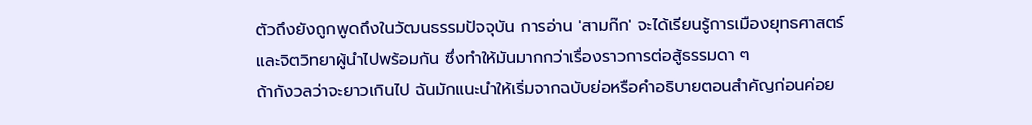ตัวถึงยังถูกพูดถึงในวัฒนธรรมปัจจุบัน การอ่าน 'สามก๊ก' จะได้เรียนรู้การเมืองยุทธศาสตร์และจิตวิทยาผู้นำไปพร้อมกัน ซึ่งทำให้มันมากกว่าเรื่องราวการต่อสู้ธรรมดา ๆ
ถ้ากังวลว่าจะยาวเกินไป ฉันมักแนะนำให้เริ่มจากฉบับย่อหรือคำอธิบายตอนสำคัญก่อนค่อย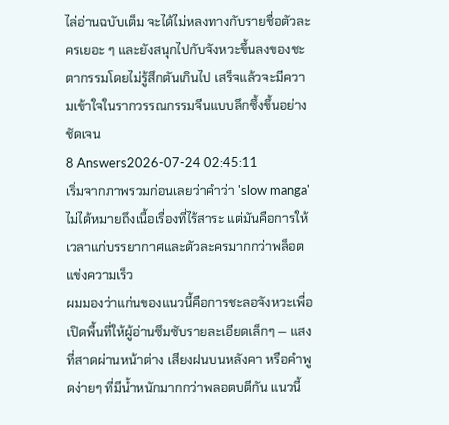ไล่อ่านฉบับเต็ม จะได้ไม่หลงทางกับรายชื่อตัวละครเยอะ ๆ และยังสนุกไปกับจังหวะขึ้นลงของชะตากรรมโดยไม่รู้สึกตันเกินไป เสร็จแล้วจะมีความเข้าใจในรากวรรณกรรมจีนแบบลึกซึ้งขึ้นอย่างชัดเจน
8 Answers2026-07-24 02:45:11
เริ่มจากภาพรวมก่อนเลยว่าคำว่า 'slow manga' ไม่ได้หมายถึงเนื้อเรื่องที่ไร้สาระ แต่มันคือการให้เวลาแก่บรรยากาศและตัวละครมากกว่าพล็อตแข่งความเร็ว
ผมมองว่าแก่นของแนวนี้คือการชะลอจังหวะเพื่อเปิดพื้นที่ให้ผู้อ่านซึมซับรายละเอียดเล็กๆ — แสงที่สาดผ่านหน้าต่าง เสียงฝนบนหลังคา หรือคำพูดง่ายๆ ที่มีน้ำหนักมากกว่าพลอตบตีกัน แนวนี้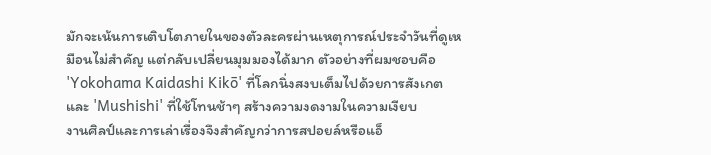มักจะเน้นการเติบโตภายในของตัวละครผ่านเหตุการณ์ประจำวันที่ดูเหมือนไม่สำคัญ แต่กลับเปลี่ยนมุมมองได้มาก ตัวอย่างที่ผมชอบคือ 'Yokohama Kaidashi Kikō' ที่โลกนิ่งสงบเต็มไปด้วยการสังเกต และ 'Mushishi' ที่ใช้โทนช้าๆ สร้างความงดงามในความเงียบ
งานศิลป์และการเล่าเรื่องจึงสำคัญกว่าการสปอยล์หรือแอ็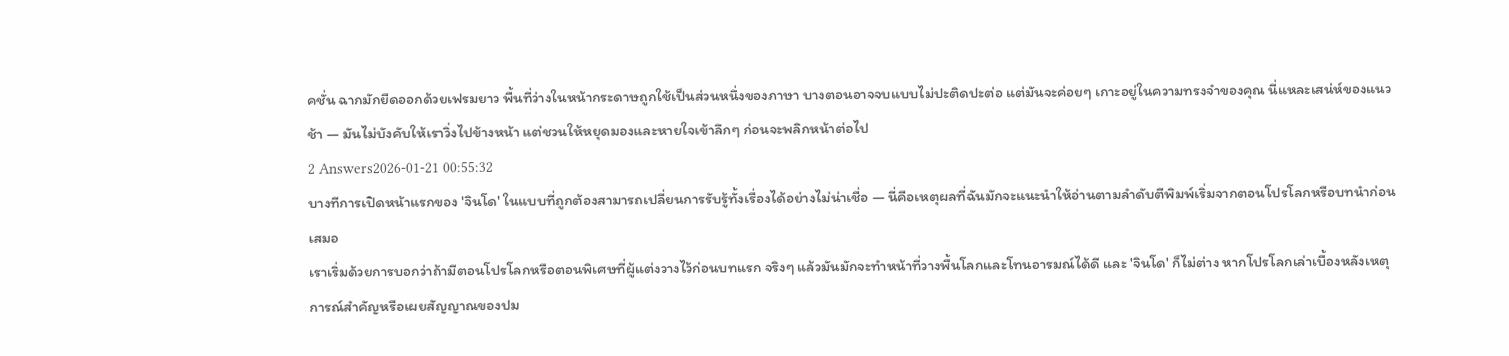คชั่น ฉากมักยืดออกด้วยเฟรมยาว พื้นที่ว่างในหน้ากระดาษถูกใช้เป็นส่วนหนึ่งของภาษา บางตอนอาจจบแบบไม่ปะติดปะต่อ แต่มันจะค่อยๆ เกาะอยู่ในความทรงจำของคุณ นี่แหละเสน่ห์ของแนวช้า — มันไม่บังคับให้เราวิ่งไปข้างหน้า แต่ชวนให้หยุดมองและหายใจเข้าลึกๆ ก่อนจะพลิกหน้าต่อไป
2 Answers2026-01-21 00:55:32
บางทีการเปิดหน้าแรกของ 'จินโด' ในแบบที่ถูกต้องสามารถเปลี่ยนการรับรู้ทั้งเรื่องได้อย่างไม่น่าเชื่อ — นี่คือเหตุผลที่ฉันมักจะแนะนำให้อ่านตามลำดับตีพิมพ์เริ่มจากตอนโปรโลกหรือบทนำก่อนเสมอ
เราเริ่มด้วยการบอกว่าถ้ามีตอนโปรโลกหรือตอนพิเศษที่ผู้แต่งวางไว้ก่อนบทแรก จริงๆ แล้วมันมักจะทำหน้าที่วางพื้นโลกและโทนอารมณ์ได้ดี และ 'จินโด' ก็ไม่ต่าง หากโปรโลกเล่าเบื้องหลังเหตุการณ์สำคัญหรือเผยสัญญาณของปม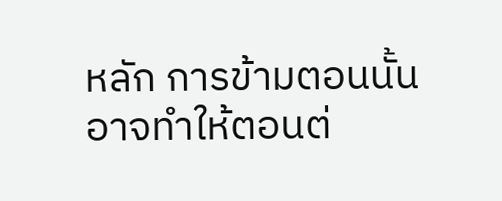หลัก การข้ามตอนนั้นอาจทำให้ตอนต่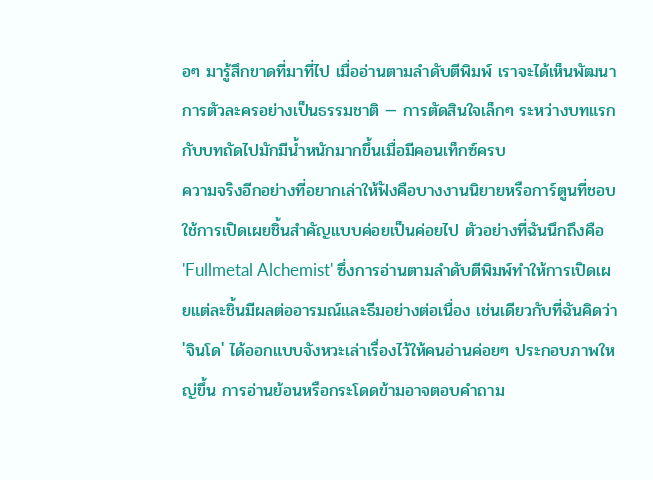อๆ มารู้สึกขาดที่มาที่ไป เมื่ออ่านตามลำดับตีพิมพ์ เราจะได้เห็นพัฒนาการตัวละครอย่างเป็นธรรมชาติ — การตัดสินใจเล็กๆ ระหว่างบทแรกกับบทถัดไปมักมีน้ำหนักมากขึ้นเมื่อมีคอนเท็กซ์ครบ
ความจริงอีกอย่างที่อยากเล่าให้ฟังคือบางงานนิยายหรือการ์ตูนที่ชอบใช้การเปิดเผยชิ้นสำคัญแบบค่อยเป็นค่อยไป ตัวอย่างที่ฉันนึกถึงคือ 'Fullmetal Alchemist' ซึ่งการอ่านตามลำดับตีพิมพ์ทำให้การเปิดเผยแต่ละชิ้นมีผลต่ออารมณ์และธีมอย่างต่อเนื่อง เช่นเดียวกับที่ฉันคิดว่า 'จินโด' ได้ออกแบบจังหวะเล่าเรื่องไว้ให้คนอ่านค่อยๆ ประกอบภาพใหญ่ขึ้น การอ่านย้อนหรือกระโดดข้ามอาจตอบคำถาม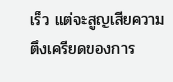เร็ว แต่จะสูญเสียความตึงเครียดของการ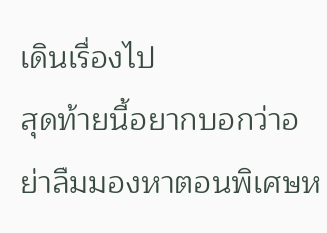เดินเรื่องไป
สุดท้ายนี้อยากบอกว่าอย่าลืมมองหาตอนพิเศษห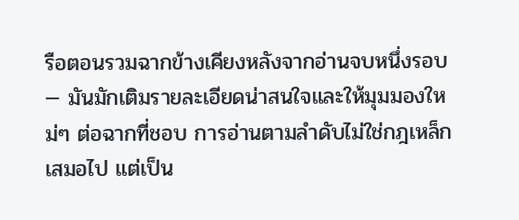รือตอนรวมฉากข้างเคียงหลังจากอ่านจบหนึ่งรอบ — มันมักเติมรายละเอียดน่าสนใจและให้มุมมองใหม่ๆ ต่อฉากที่ชอบ การอ่านตามลำดับไม่ใช่กฎเหล็กเสมอไป แต่เป็น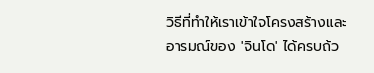วิธีที่ทำให้เราเข้าใจโครงสร้างและอารมณ์ของ 'จินโด' ได้ครบถ้ว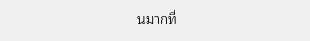นมากที่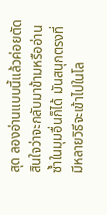สุด ลองอ่านแบบนี้แล้วค่อยตัดสินใจว่าจะกลับมาข้ามหรืออ่านซ้ำในมุมอื่นก็ได้ มันสนุกตรงที่มีหลายวิธีจะเข้าไปในโล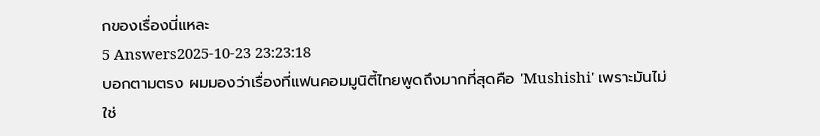กของเรื่องนี่แหละ
5 Answers2025-10-23 23:23:18
บอกตามตรง ผมมองว่าเรื่องที่แฟนคอมมูนิตี้ไทยพูดถึงมากที่สุดคือ 'Mushishi' เพราะมันไม่ใช่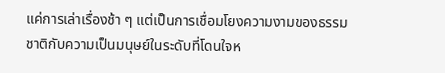แค่การเล่าเรื่องช้า ๆ แต่เป็นการเชื่อมโยงความงามของธรรมชาติกับความเป็นมนุษย์ในระดับที่โดนใจห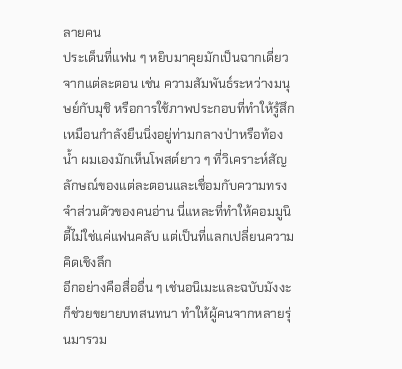ลายคน
ประเด็นที่แฟน ๆ หยิบมาคุยมักเป็นฉากเดี่ยวจากแต่ละตอน เช่น ความสัมพันธ์ระหว่างมนุษย์กับมุชิ หรือการใช้ภาพประกอบที่ทำให้รู้สึกเหมือนกำลังยืนนิ่งอยู่ท่ามกลางป่าหรือท้องนํ้า ผมเองมักเห็นโพสต์ยาว ๆ ที่วิเคราะห์สัญลักษณ์ของแต่ละตอนและเชื่อมกับความทรงจำส่วนตัวของคนอ่าน นี่แหละที่ทำให้คอมมูนิตี้ไม่ใช่แค่แฟนคลับ แต่เป็นที่แลกเปลี่ยนความคิดเชิงลึก
อีกอย่างคือสื่ออื่น ๆ เช่นอนิเมะและฉบับมังงะก็ช่วยขยายบทสนทนา ทำให้ผู้คนจากหลายรุ่นมารวม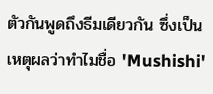ตัวกันพูดถึงธีมเดียวกัน ซึ่งเป็นเหตุผลว่าทำไมชื่อ 'Mushishi'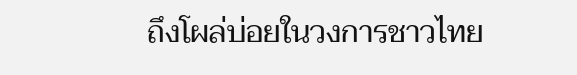ถึงโผล่บ่อยในวงการชาวไทย